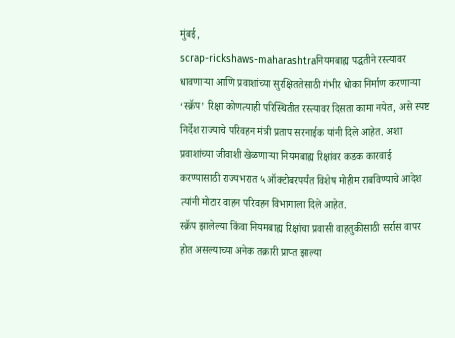मुंबई,
scrap-rickshaws-maharashtraनियमबाह्य पद्धतीने रस्त्यावर धावणाऱ्या आणि प्रवाशांच्या सुरक्षिततेसाठी गंभीर धोका निर्माण करणाऱ्या ‘स्क्रॅप’ रिक्षा कोणत्याही परिस्थितीत रस्त्यावर दिसता कामा नयेत, असे स्पष्ट निर्देश राज्याचे परिवहन मंत्री प्रताप सरनाईक यांनी दिले आहेत. अशा प्रवाशांच्या जीवाशी खेळणाऱ्या नियमबाह्य रिक्षांवर कडक कारवाई करण्यासाठी राज्यभरात ५ ऑक्टोबरपर्यंत विशेष मोहीम राबविण्याचे आदेश त्यांनी मोटार वाहन परिवहन विभागाला दिले आहेत.
स्क्रॅप झालेल्या किंवा नियमबाह्य रिक्षांचा प्रवासी वाहतुकीसाठी सर्रास वापर होत असल्याच्या अनेक तक्रारी प्राप्त झाल्या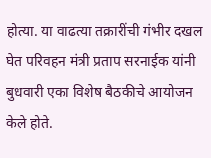होत्या. या वाढत्या तक्रारींची गंभीर दखल घेत परिवहन मंत्री प्रताप सरनाईक यांनी बुधवारी एका विशेष बैठकीचे आयोजन केले होते.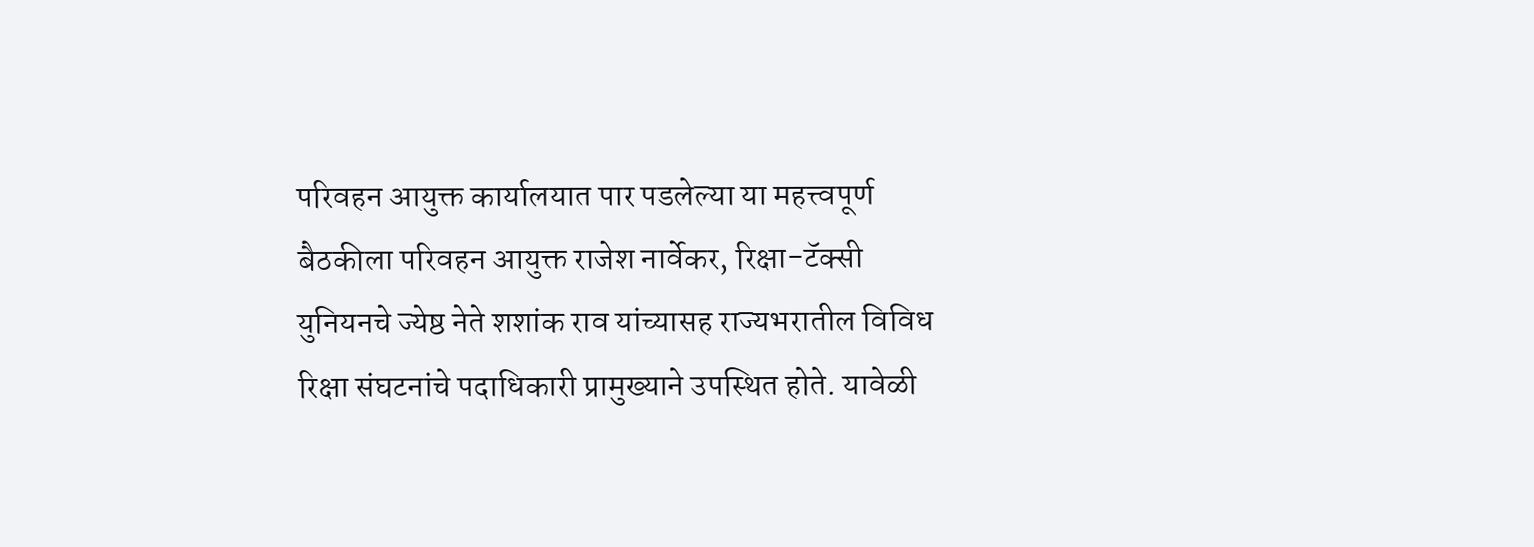परिवहन आयुक्त कार्यालयात पार पडलेल्या या महत्त्वपूर्ण बैठकीला परिवहन आयुक्त राजेश नार्वेकर, रिक्षा-टॅक्सी युनियनचे ज्येष्ठ नेते शशांक राव यांच्यासह राज्यभरातील विविध रिक्षा संघटनांचे पदाधिकारी प्रामुख्याने उपस्थित होते. यावेळी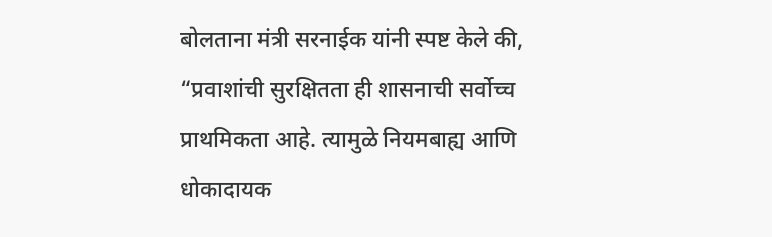बोलताना मंत्री सरनाईक यांनी स्पष्ट केले की, “प्रवाशांची सुरक्षितता ही शासनाची सर्वोच्च प्राथमिकता आहे. त्यामुळे नियमबाह्य आणि धोकादायक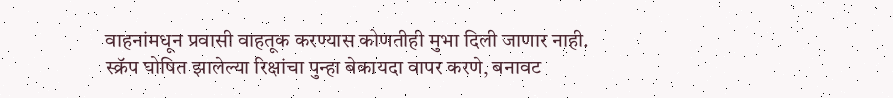वाहनांमधून प्रवासी वाहतूक करण्यास कोणतीही मुभा दिली जाणार नाही.
स्क्रॅप घोषित झालेल्या रिक्षांचा पुन्हा बेकायदा वापर करणे, बनावट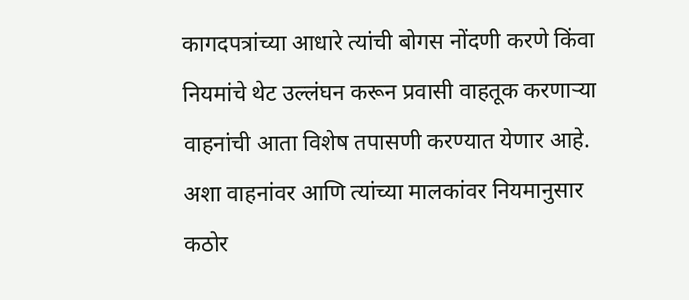कागदपत्रांच्या आधारे त्यांची बोगस नोंदणी करणे किंवा नियमांचे थेट उल्लंघन करून प्रवासी वाहतूक करणाऱ्या वाहनांची आता विशेष तपासणी करण्यात येणार आहे. अशा वाहनांवर आणि त्यांच्या मालकांवर नियमानुसार कठोर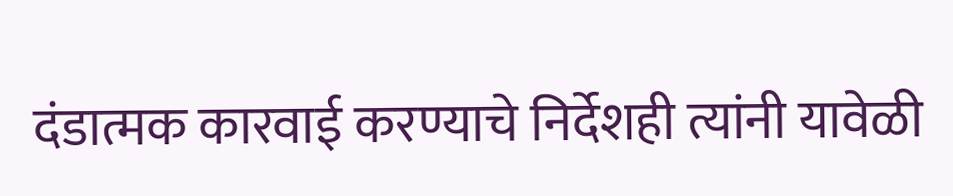दंडात्मक कारवाई करण्याचे निर्देशही त्यांनी यावेळी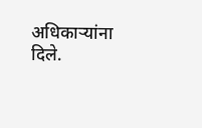अधिकाऱ्यांना दिले.